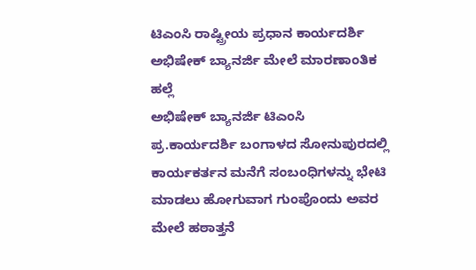ಟಿಎಂಸಿ ರಾಷ್ಟ್ರೀಯ ಪ್ರಧಾನ ಕಾರ್ಯದರ್ಶಿ ಅಭಿಷೇಕ್ ಬ್ಯಾನರ್ಜಿ ಮೇಲೆ ಮಾರಣಾಂತಿಕ ಹಲ್ಲೆ
ಅಭಿಷೇಕ್ ಬ್ಯಾನರ್ಜಿ ಟಿಎಂಸಿ ಪ್ರ.ಕಾರ್ಯದರ್ಶಿ ಬಂಗಾಳದ ಸೋನುಪುರದಲ್ಲಿ ಕಾರ್ಯಕರ್ತನ ಮನೆಗೆ ಸಂಬಂಧಿಗಳನ್ನು ಭೇಟಿ ಮಾಡಲು ಹೋಗುವಾಗ ಗುಂಪೊಂದು ಅವರ ಮೇಲೆ ಹಠಾತ್ತನೆ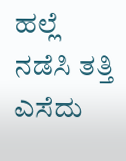ಹಲ್ಲೆ ನಡೆಸಿ ತತ್ತಿ ಎಸೆದು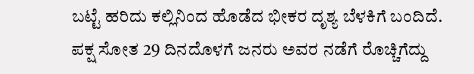ಬಟ್ಟೆ ಹರಿದು ಕಲ್ಲಿನಿಂದ ಹೊಡೆದ ಭೀಕರ ದೃಶ್ಯ ಬೆಳಕಿಗೆ ಬಂದಿದೆ. ಪಕ್ಷ ಸೋತ 29 ದಿನದೊಳಗೆ ಜನರು ಅವರ ನಡೆಗೆ ರೊಚ್ಚಿಗೆದ್ದು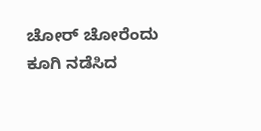ಚೋರ್ ಚೋರೆಂದು ಕೂಗಿ ನಡೆಸಿದ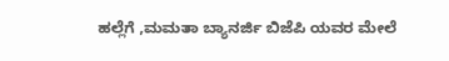ಹಲ್ಲೆಗೆ ,ಮಮತಾ ಬ್ಯಾನರ್ಜಿ ಬಿಜೆಪಿ ಯವರ ಮೇಲೆ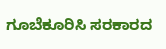ಗೂಬೆಕೂರಿಸಿ ಸರಕಾರದ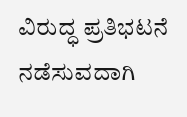ವಿರುದ್ಧ ಪ್ರತಿಭಟನೆ ನಡೆಸುವದಾಗಿ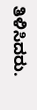ತಿಳಿಸಿದರು.